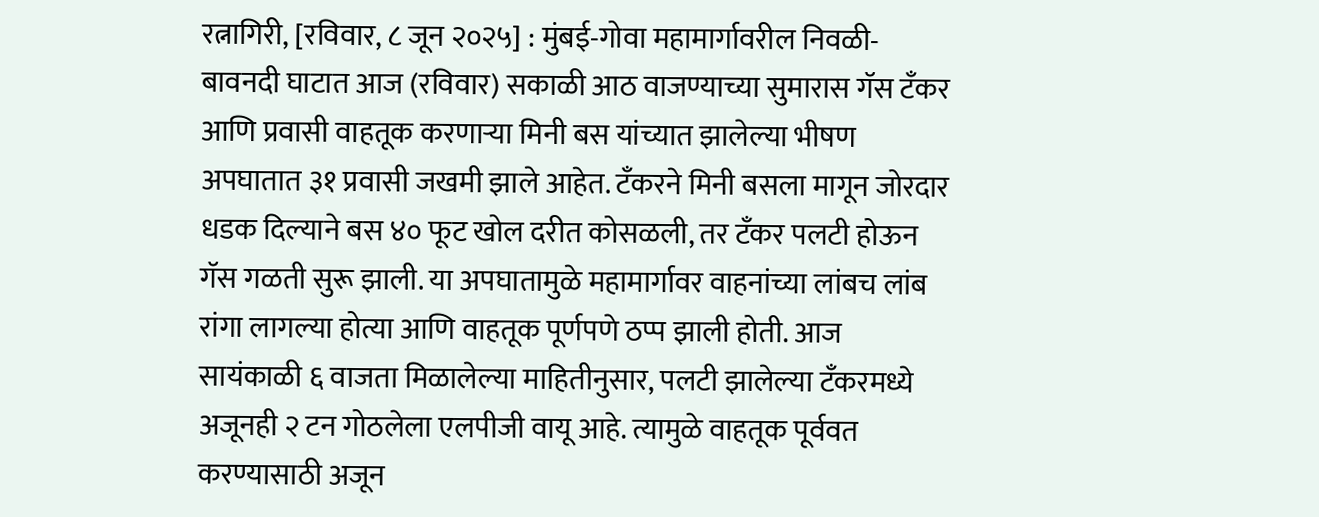रत्नागिरी, [रविवार, ८ जून २०२५] : मुंबई-गोवा महामार्गावरील निवळी-बावनदी घाटात आज (रविवार) सकाळी आठ वाजण्याच्या सुमारास गॅस टँकर आणि प्रवासी वाहतूक करणाऱ्या मिनी बस यांच्यात झालेल्या भीषण अपघातात ३१ प्रवासी जखमी झाले आहेत. टँकरने मिनी बसला मागून जोरदार धडक दिल्याने बस ४० फूट खोल दरीत कोसळली, तर टँकर पलटी होऊन गॅस गळती सुरू झाली. या अपघातामुळे महामार्गावर वाहनांच्या लांबच लांब रांगा लागल्या होत्या आणि वाहतूक पूर्णपणे ठप्प झाली होती. आज सायंकाळी ६ वाजता मिळालेल्या माहितीनुसार, पलटी झालेल्या टँकरमध्ये अजूनही २ टन गोठलेला एलपीजी वायू आहे. त्यामुळे वाहतूक पूर्ववत करण्यासाठी अजून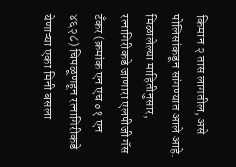किमान २ तास लागतील, असे पोलिसांकडून सांगण्यात आले आहे.
मिळालेल्या माहितीनुसार, रत्नागिरीकडे जाणारा एलपीजी गॅस टँकर (क्रमांक एन एच ०१ एन ४६२८) चिपळूणहून रत्नागिरीकडे येणाऱ्या एका मिनी बसला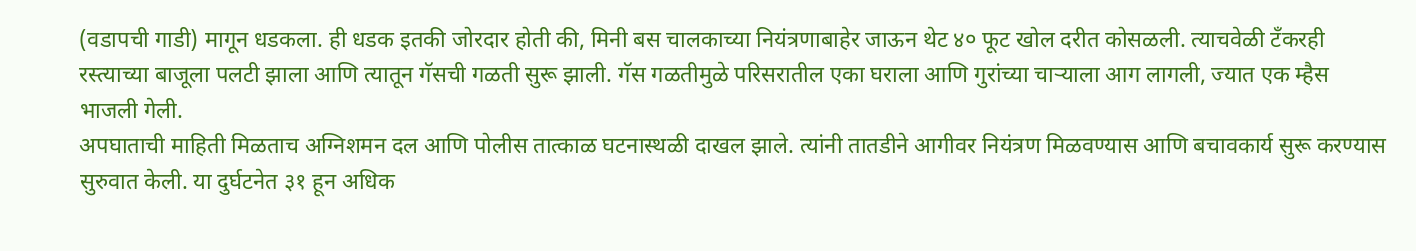(वडापची गाडी) मागून धडकला. ही धडक इतकी जोरदार होती की, मिनी बस चालकाच्या नियंत्रणाबाहेर जाऊन थेट ४० फूट खोल दरीत कोसळली. त्याचवेळी टँकरही रस्त्याच्या बाजूला पलटी झाला आणि त्यातून गॅसची गळती सुरू झाली. गॅस गळतीमुळे परिसरातील एका घराला आणि गुरांच्या चाऱ्याला आग लागली, ज्यात एक म्हैस भाजली गेली.
अपघाताची माहिती मिळताच अग्निशमन दल आणि पोलीस तात्काळ घटनास्थळी दाखल झाले. त्यांनी तातडीने आगीवर नियंत्रण मिळवण्यास आणि बचावकार्य सुरू करण्यास सुरुवात केली. या दुर्घटनेत ३१ हून अधिक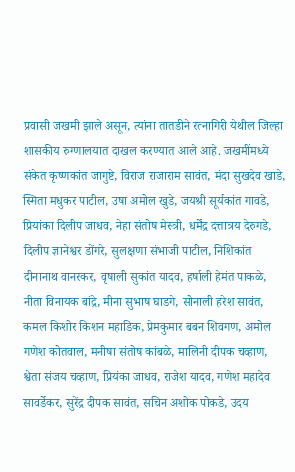प्रवासी जखमी झाले असून, त्यांना तातडीने रत्नागिरी येथील जिल्हा शासकीय रुग्णालयात दाखल करण्यात आले आहे. जखमींमध्ये संकेत कृष्णकांत जागुष्टे, विराज राजाराम सावंत, मंदा सुखदेव खाडे, स्मिता मधुकर पाटील, उषा अमोल खुडे, जयश्री सूर्यकांत गावडे, प्रियांका दिलीप जाधव, नेहा संतोष मेस्त्री, धर्मेंद्र दत्तात्रय देरुगडे, दिलीप ज्ञानेश्वर डोंगरे, सुलक्षणा संभाजी पाटील, निशिकांत दीनानाथ वानरकर, वृषाली सुकांत यादव, हर्षाली हेमंत पाकळे, नीता विनायक बांद्रे, मीना सुभाष घाडगे, सोनाली हरेश सावंत, कमल किशोर किशन महाडिक, प्रेमकुमार बबन शिवगण, अमोल गणेश कोतवाल, मनीषा संतोष कांबळे, मालिनी दीपक चव्हाण, श्वेता संजय चव्हाण, प्रियंका जाधव, राजेश यादव, गणेश महादेव सावर्डेकर, सुरेंद्र दीपक सावंत, सचिन अशोक पोकडे, उदय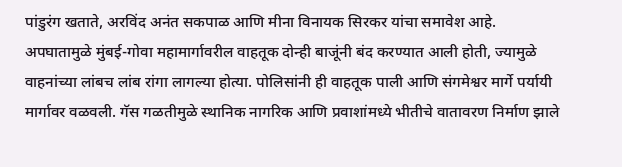पांडुरंग खताते, अरविंद अनंत सकपाळ आणि मीना विनायक सिरकर यांचा समावेश आहे.
अपघातामुळे मुंबई-गोवा महामार्गावरील वाहतूक दोन्ही बाजूंनी बंद करण्यात आली होती, ज्यामुळे वाहनांच्या लांबच लांब रांगा लागल्या होत्या. पोलिसांनी ही वाहतूक पाली आणि संगमेश्वर मार्गे पर्यायी मार्गावर वळवली. गॅस गळतीमुळे स्थानिक नागरिक आणि प्रवाशांमध्ये भीतीचे वातावरण निर्माण झाले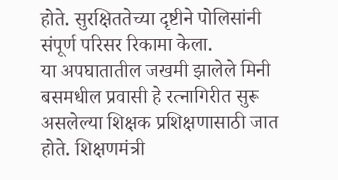होते. सुरक्षिततेच्या दृष्टीने पोलिसांनी संपूर्ण परिसर रिकामा केला.
या अपघातातील जखमी झालेले मिनी बसमधील प्रवासी हे रत्नागिरीत सुरू असलेल्या शिक्षक प्रशिक्षणासाठी जात होते. शिक्षणमंत्री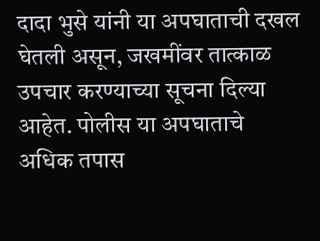दादा भुसे यांनी या अपघाताची दखल घेतली असून, जखमींवर तात्काळ उपचार करण्याच्या सूचना दिल्या आहेत. पोलीस या अपघाताचे अधिक तपास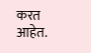करत आहेत.